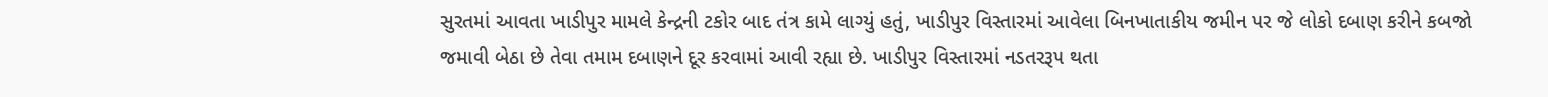સુરતમાં આવતા ખાડીપુર મામલે કેન્દ્રની ટકોર બાદ તંત્ર કામે લાગ્યું હતું, ખાડીપુર વિસ્તારમાં આવેલા બિનખાતાકીય જમીન પર જે લોકો દબાણ કરીને કબજો જમાવી બેઠા છે તેવા તમામ દબાણને દૂર કરવામાં આવી રહ્યા છે. ખાડીપુર વિસ્તારમાં નડતરરૂપ થતા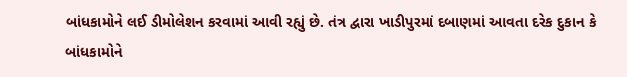બાંધકામોને લઈ ડીમોલેશન કરવામાં આવી રહ્યું છે. તંત્ર દ્વારા ખાડીપુરમાં દબાણમાં આવતા દરેક દુકાન કે બાંધકામોને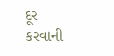દૂર કરવાની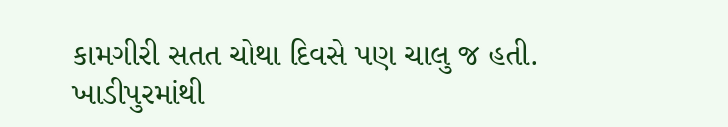કામગીરી સતત ચોથા દિવસે પણ ચાલુ જ હતી.
ખાડીપુરમાંથી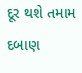દૂર થશે તમામ દબાણ